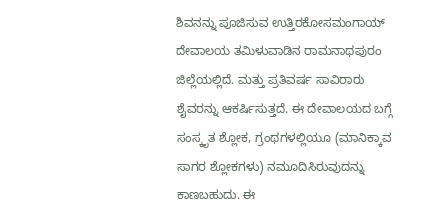ಶಿವನನ್ನು ಪೂಜಿಸುವ ಉತ್ತಿರಕೋಸಮಂಗಾಯ್ ದೇವಾಲಯ ತಮಿಳುವಾಡಿನ ರಾಮನಾಥಪುರಂ ಜಿಲ್ಲೆಯಲ್ಲಿದೆ. ಮತ್ತು ಪ್ರತಿವರ್ಷ ಸಾವಿರಾರು ಶೈವರನ್ನು ಆಕರ್ಷಿಸುತ್ತದೆ. ಈ ದೇವಾಲಯದ ಬಗ್ಗೆ ಸಂಸ್ಕೃತ ಶ್ಲೋಕ, ಗ್ರಂಥಗಳಲ್ಲಿಯೂ (ಮಾನಿಕ್ಕಾವ ಸಾಗರ ಶ್ಲೋಕಗಳು) ನಮೂದಿಸಿರುವುದನ್ನು ಕಾಣಬಹುದು. ಈ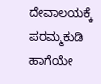ದೇವಾಲಯಕ್ಕೆ ಪರಮ್ಮಕುಡಿ ಹಾಗೆಯೇ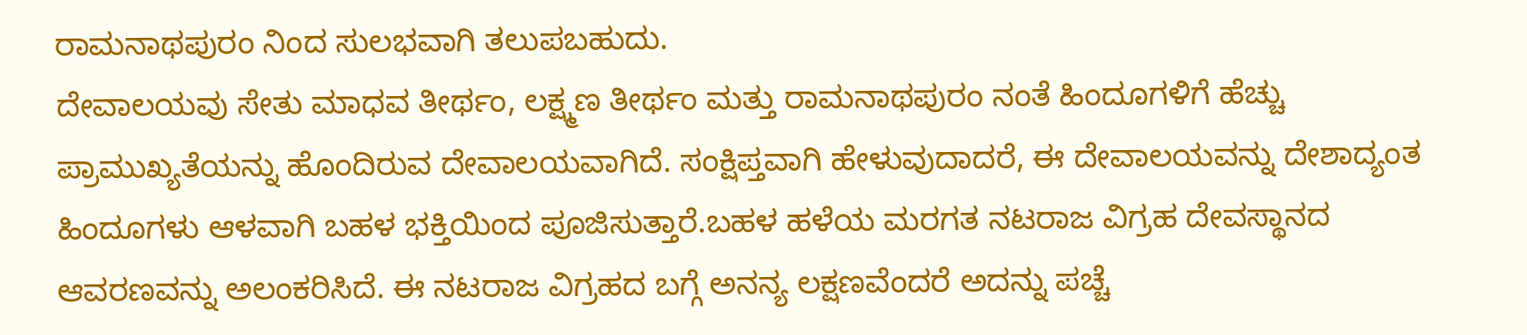ರಾಮನಾಥಪುರಂ ನಿಂದ ಸುಲಭವಾಗಿ ತಲುಪಬಹುದು.
ದೇವಾಲಯವು ಸೇತು ಮಾಧವ ತೀರ್ಥಂ, ಲಕ್ಷ್ಮಣ ತೀರ್ಥಂ ಮತ್ತು ರಾಮನಾಥಪುರಂ ನಂತೆ ಹಿಂದೂಗಳಿಗೆ ಹೆಚ್ಚು ಪ್ರಾಮುಖ್ಯತೆಯನ್ನು ಹೊಂದಿರುವ ದೇವಾಲಯವಾಗಿದೆ. ಸಂಕ್ಷಿಪ್ತವಾಗಿ ಹೇಳುವುದಾದರೆ, ಈ ದೇವಾಲಯವನ್ನು ದೇಶಾದ್ಯಂತ ಹಿಂದೂಗಳು ಆಳವಾಗಿ ಬಹಳ ಭಕ್ತಿಯಿಂದ ಪೂಜಿಸುತ್ತಾರೆ.ಬಹಳ ಹಳೆಯ ಮರಗತ ನಟರಾಜ ವಿಗ್ರಹ ದೇವಸ್ಥಾನದ ಆವರಣವನ್ನು ಅಲಂಕರಿಸಿದೆ. ಈ ನಟರಾಜ ವಿಗ್ರಹದ ಬಗ್ಗೆ ಅನನ್ಯ ಲಕ್ಷಣವೆಂದರೆ ಅದನ್ನು ಪಚ್ಚೆ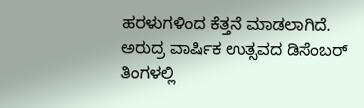ಹರಳುಗಳಿಂದ ಕೆತ್ತನೆ ಮಾಡಲಾಗಿದೆ.
ಅರುದ್ರ ವಾರ್ಷಿಕ ಉತ್ಸವದ ಡಿಸೆಂಬರ್ ತಿಂಗಳಲ್ಲಿ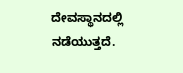ದೇವಸ್ಥಾನದಲ್ಲಿ ನಡೆಯುತ್ತದೆ.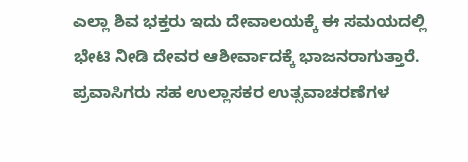ಎಲ್ಲಾ ಶಿವ ಭಕ್ತರು ಇದು ದೇವಾಲಯಕ್ಕೆ ಈ ಸಮಯದಲ್ಲಿ ಭೇಟಿ ನೀಡಿ ದೇವರ ಆಶೀರ್ವಾದಕ್ಕೆ ಭಾಜನರಾಗುತ್ತಾರೆ. ಪ್ರವಾಸಿಗರು ಸಹ ಉಲ್ಲಾಸಕರ ಉತ್ಸವಾಚರಣೆಗಳ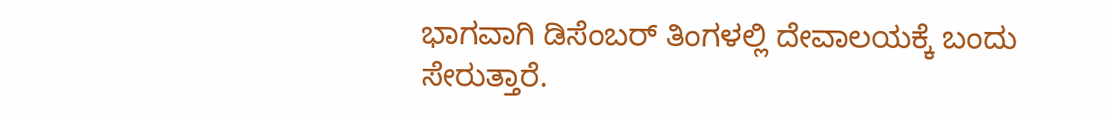ಭಾಗವಾಗಿ ಡಿಸೆಂಬರ್ ತಿಂಗಳಲ್ಲಿ ದೇವಾಲಯಕ್ಕೆ ಬಂದು ಸೇರುತ್ತಾರೆ.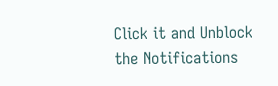Click it and Unblock the Notifications